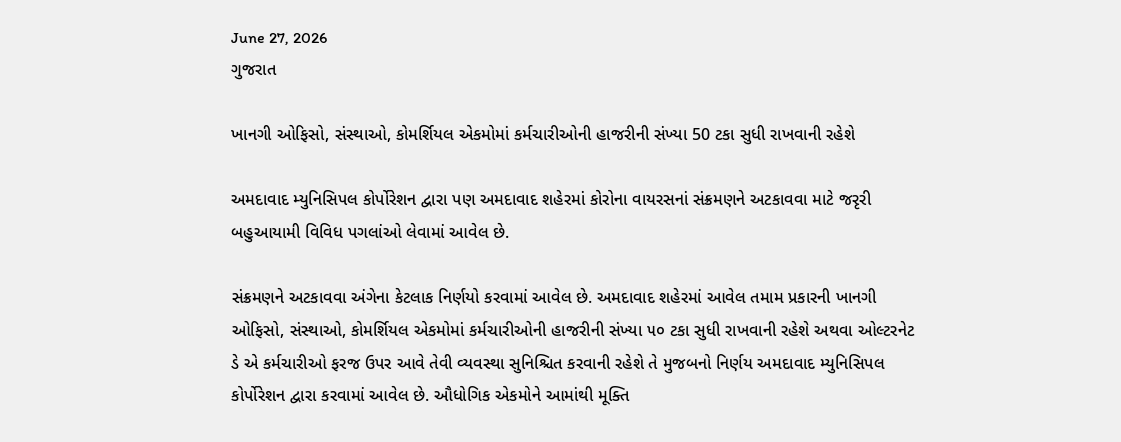June 27, 2026
ગુજરાત

ખાનગી ઓફિસો, સંસ્થાઓ, કોમર્શિયલ એકમોમાં કર્મચારીઓની હાજરીની સંખ્યા 50 ટકા સુધી રાખવાની રહેશે

અમદાવાદ મ્યુનિસિપલ કોર્પોરેશન દ્વારા પણ અમદાવાદ શહેરમાં કોરોના વાયરસનાં સંક્રમણને અટકાવવા માટે જરૃરી બહુઆયામી વિવિધ પગલાંઓ લેવામાં આવેલ છે.

સંક્રમણને અટકાવવા અંગેના કેટલાક નિર્ણયો કરવામાં આવેલ છે. અમદાવાદ શહેરમાં આવેલ તમામ પ્રકારની ખાનગી ઓફિસો, સંસ્થાઓ, કોમર્શિયલ એકમોમાં કર્મચારીઓની હાજરીની સંખ્યા ૫૦ ટકા સુધી રાખવાની રહેશે અથવા ઓલ્ટરનેટ ડે એ કર્મચારીઓ ફરજ ઉપર આવે તેવી વ્યવસ્થા સુનિશ્ચિત કરવાની રહેશે તે મુજબનો નિર્ણય અમદાવાદ મ્યુનિસિપલ કોર્પોરેશન દ્વારા કરવામાં આવેલ છે. ઔધોગિક એકમોને આમાંથી મૂક્તિ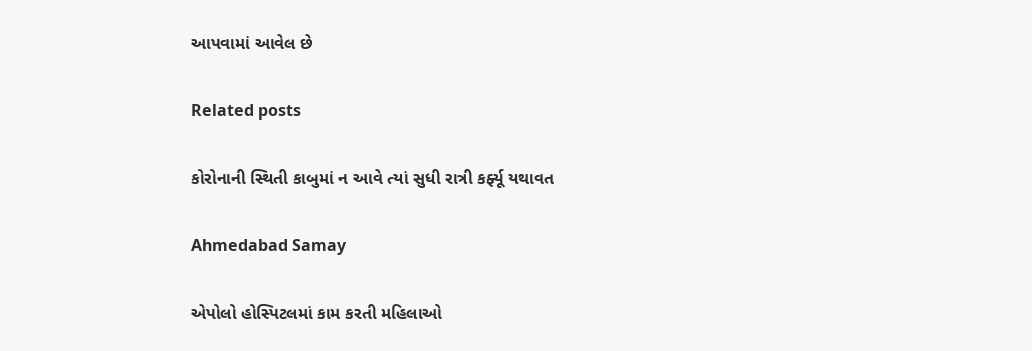આપવામાં આવેલ છે

Related posts

કોરોનાની સ્થિતી કાબુમાં ન આવે ત્યાં સુધી રાત્રી કર્ફ્યૂ યથાવત

Ahmedabad Samay

એપોલો હોસ્પિટલમાં કામ કરતી મહિલાઓ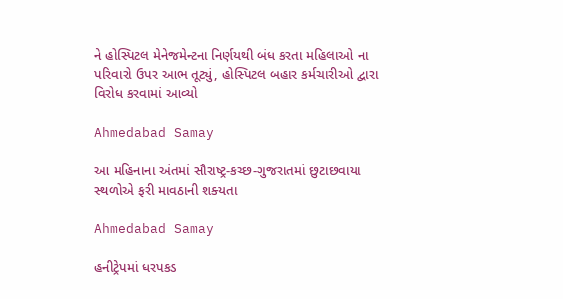ને હોસ્પિટલ મેનેજમેન્ટના નિર્ણયથી બંધ કરતા મહિલાઓ ના પરિવારો ઉપર આભ તૂટ્યું, હોસ્પિટલ બહાર કર્મચારીઓ દ્વારા વિરોધ કરવામાં આવ્યો

Ahmedabad Samay

આ મહિનાના અંતમાં સૌરાષ્‍ટ્ર-કચ્‍છ-ગુજરાતમાં છુટાછવાયા સ્‍થળોએ ફરી માવઠાની શક્‍યતા

Ahmedabad Samay

હનીટ્રેપમાં ધરપકડ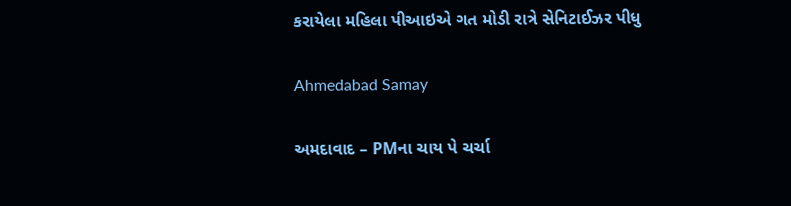કરાયેલા મહિલા પીઆઇએ ગત મોડી રાત્રે સેનિટાઈઝર પીધુ

Ahmedabad Samay

અમદાવાદ – PMના ચાય પે ચર્ચા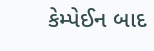કેમ્પેઈન બાદ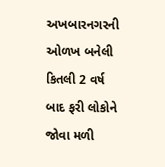અખબારનગરની ઓળખ બનેલી કિતલી 2 વર્ષ બાદ ફરી લોકોને જોવા મળી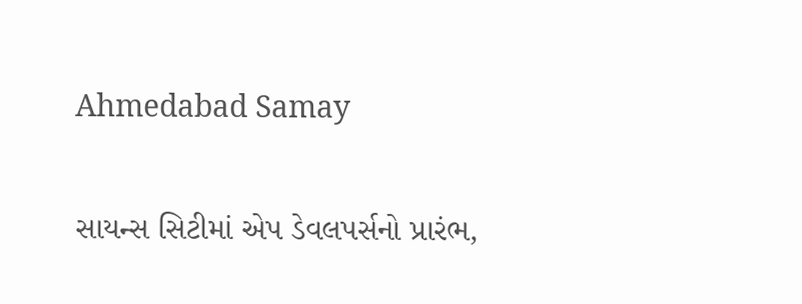Ahmedabad Samay

સાયન્સ સિટીમાં એપ ડેવલપર્સનો પ્રારંભ,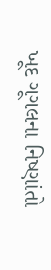ખૂદ ગૂગલના નિષ્ણાંતો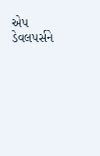એપ ડેવલપર્સને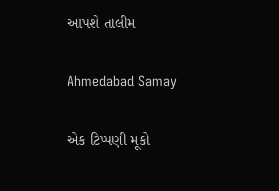આપશે તાલીમ

Ahmedabad Samay

એક ટિપ્પણી મૂકો